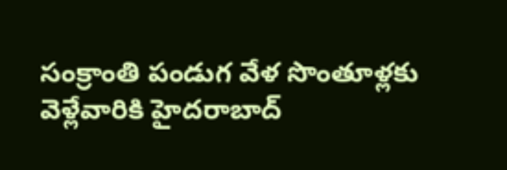సంక్రాంతి పండుగ వేళ సొంతూళ్లకు వెళ్లేవారికి హైదరాబాద్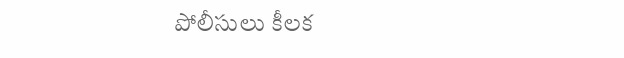పోలీసులు కీలక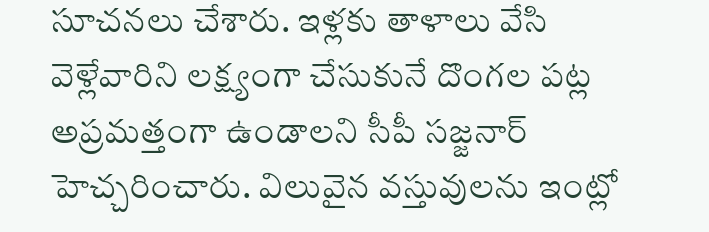సూచనలు చేశారు. ఇళ్లకు తాళాలు వేసి వెళ్లేవారిని లక్ష్యంగా చేసుకునే దొంగల పట్ల అప్రమత్తంగా ఉండాలని సీపీ సజ్జనార్ హెచ్చరించారు. విలువైన వస్తువులను ఇంట్లో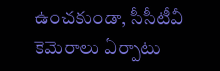ఉంచకుండా, సీసీటీవీ కెమెరాలు ఏర్పాటు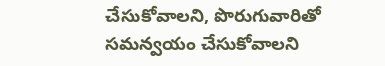చేసుకోవాలని, పొరుగువారితో సమన్వయం చేసుకోవాలని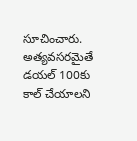సూచించారు. అత్యవసరమైతే డయల్ 100కు కాల్ చేయాలని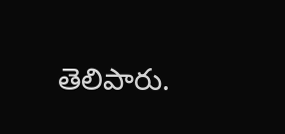తెలిపారు.